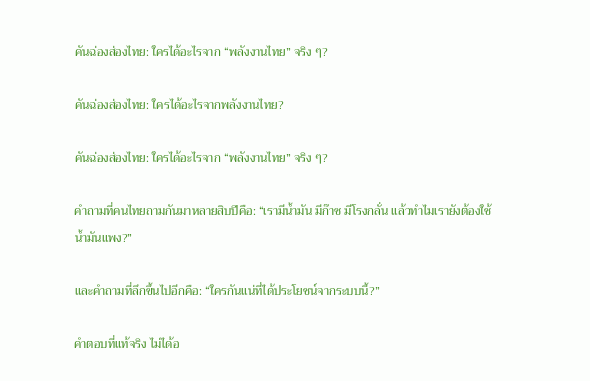คันฉ่องส่องไทย: ใครได้อะไรจาก “พลังงานไทย” จริง ๆ?

คันฉ่องส่องไทย: ใครได้อะไรจากพลังงานไทย?

คันฉ่องส่องไทย: ใครได้อะไรจาก “พลังงานไทย” จริง ๆ?

คำถามที่คนไทยถามกันมาหลายสิบปีคือ: “เรามีน้ำมัน มีก๊าซ มีโรงกลั่น แล้วทำไมเรายังต้องใช้น้ำมันแพง?”

และคำถามที่ลึกขึ้นไปอีกคือ: “ใครกันแน่ที่ได้ประโยชน์จากระบบนี้?”

คำตอบที่แท้จริง ไม่ได้อ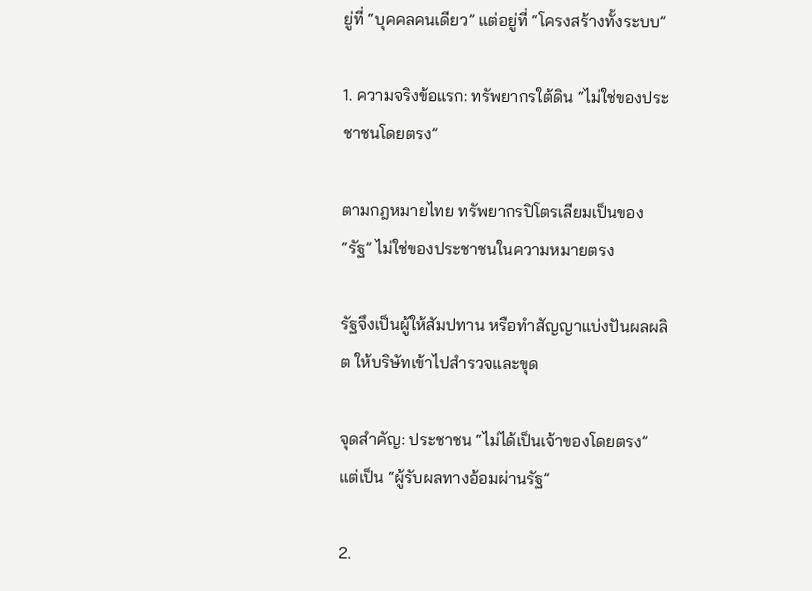ยู่ที่ “บุคคลคนเดียว” แต่อยู่ที่ “โครงสร้างทั้งระบบ”

1. ความจริงข้อแรก: ทรัพยากรใต้ดิน “ไม่ใช่ของประชาชนโดยตรง”

ตามกฎหมายไทย ทรัพยากรปิโตรเลียมเป็นของ “รัฐ” ไม่ใช่ของประชาชนในความหมายตรง

รัฐจึงเป็นผู้ให้สัมปทาน หรือทำสัญญาแบ่งปันผลผลิต ให้บริษัทเข้าไปสำรวจและขุด

จุดสำคัญ: ประชาชน “ไม่ได้เป็นเจ้าของโดยตรง” แต่เป็น “ผู้รับผลทางอ้อมผ่านรัฐ”

2.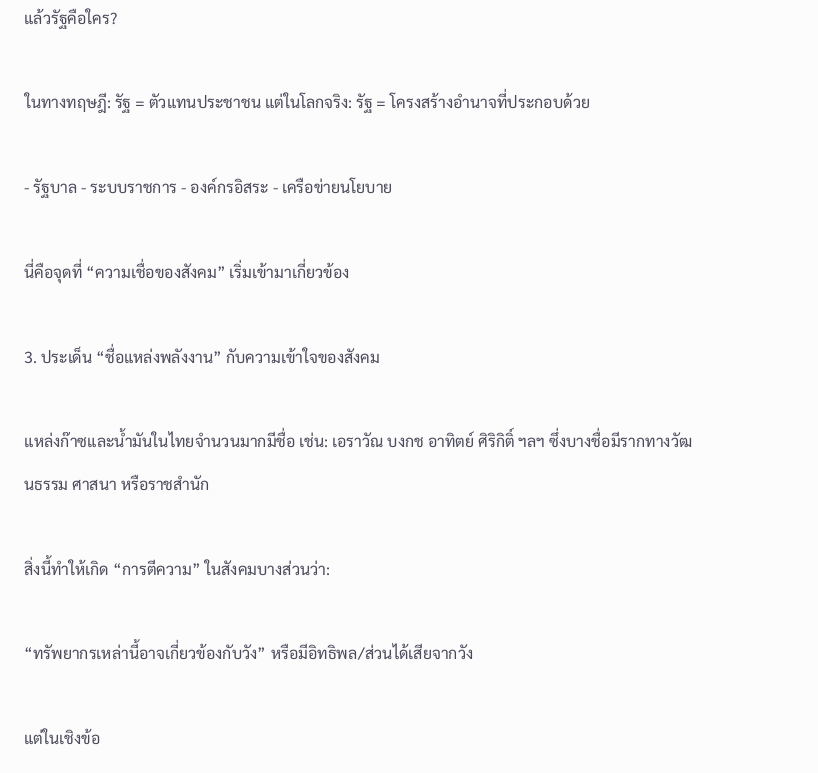แล้วรัฐคือใคร?

ในทางทฤษฎี: รัฐ = ตัวแทนประชาชน แต่ในโลกจริง: รัฐ = โครงสร้างอำนาจที่ประกอบด้วย

- รัฐบาล - ระบบราชการ - องค์กรอิสระ - เครือข่ายนโยบาย

นี่คือจุดที่ “ความเชื่อของสังคม” เริ่มเข้ามาเกี่ยวข้อง

3. ประเด็น “ชื่อแหล่งพลังงาน” กับความเข้าใจของสังคม

แหล่งก๊าซและน้ำมันในไทยจำนวนมากมีชื่อ เช่น: เอราวัณ บงกช อาทิตย์ ศิริกิติ์ ฯลฯ ซึ่งบางชื่อมีรากทางวัฒนธรรม ศาสนา หรือราชสำนัก

สิ่งนี้ทำให้เกิด “การตีความ” ในสังคมบางส่วนว่า:

“ทรัพยากรเหล่านี้อาจเกี่ยวข้องกับวัง” หรือมีอิทธิพล/ส่วนได้เสียจากวัง

แต่ในเชิงข้อ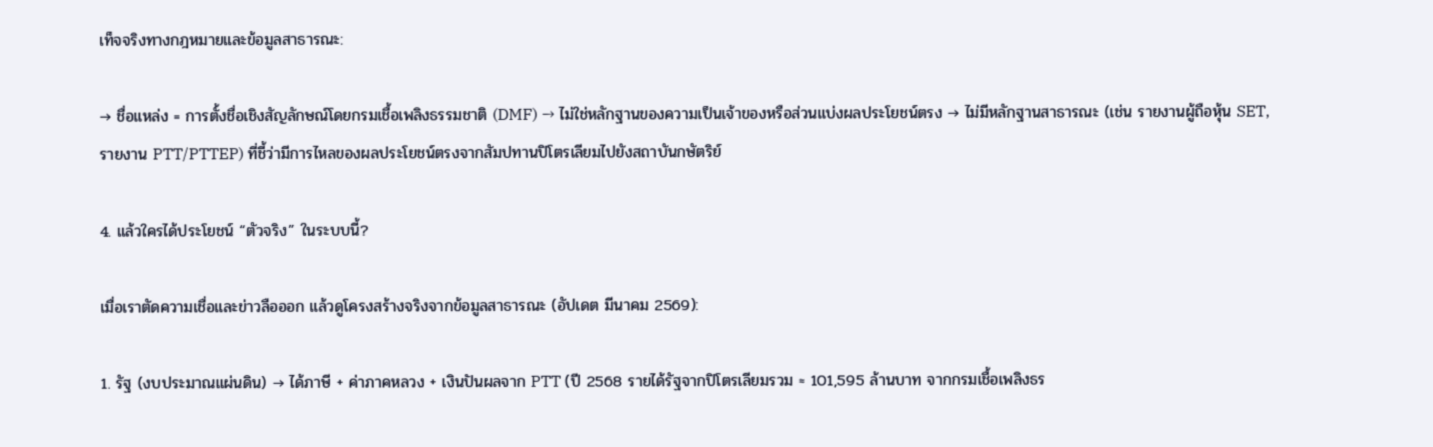เท็จจริงทางกฎหมายและข้อมูลสาธารณะ:

→ ชื่อแหล่ง = การตั้งชื่อเชิงสัญลักษณ์โดยกรมเชื้อเพลิงธรรมชาติ (DMF) → ไม่ใช่หลักฐานของความเป็นเจ้าของหรือส่วนแบ่งผลประโยชน์ตรง → ไม่มีหลักฐานสาธารณะ (เช่น รายงานผู้ถือหุ้น SET, รายงาน PTT/PTTEP) ที่ชี้ว่ามีการไหลของผลประโยชน์ตรงจากสัมปทานปิโตรเลียมไปยังสถาบันกษัตริย์

4. แล้วใครได้ประโยชน์ “ตัวจริง” ในระบบนี้?

เมื่อเราตัดความเชื่อและข่าวลือออก แล้วดูโครงสร้างจริงจากข้อมูลสาธารณะ (อัปเดต มีนาคม 2569):

1. รัฐ (งบประมาณแผ่นดิน) → ได้ภาษี + ค่าภาคหลวง + เงินปันผลจาก PTT (ปี 2568 รายได้รัฐจากปิโตรเลียมรวม ≈ 101,595 ล้านบาท จากกรมเชื้อเพลิงธร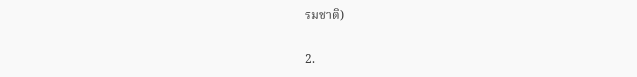รมชาติ)

2.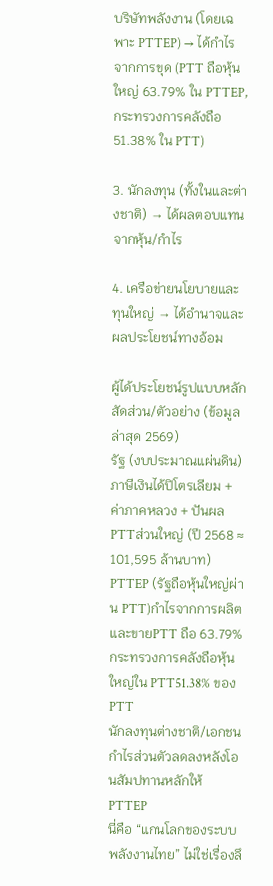บริษัทพลังงาน (โดยเฉพาะ PTTEP) → ได้กำไรจากการขุด (PTT ถือหุ้นใหญ่ 63.79% ใน PTTEP, กระทรวงการคลังถือ 51.38% ใน PTT)

3. นักลงทุน (ทั้งในและต่างชาติ) → ได้ผลตอบแทนจากหุ้น/กำไร

4. เครือข่ายนโยบายและทุนใหญ่ → ได้อำนาจและผลประโยชน์ทางอ้อม

ผู้ได้ประโยชน์รูปแบบหลักสัดส่วน/ตัวอย่าง (ข้อมูลล่าสุด 2569)
รัฐ (งบประมาณแผ่นดิน)ภาษีเงินได้ปิโตรเลียม + ค่าภาคหลวง + ปันผล PTTส่วนใหญ่ (ปี 2568 ≈ 101,595 ล้านบาท)
PTTEP (รัฐถือหุ้นใหญ่ผ่าน PTT)กำไรจากการผลิตและขายPTT ถือ 63.79%
กระทรวงการคลังถือหุ้นใหญ่ใน PTT51.38% ของ PTT
นักลงทุนต่างชาติ/เอกชนกำไรส่วนตัวลดลงหลังโอนสัมปทานหลักให้ PTTEP
นี่คือ “แกนโลกของระบบพลังงานไทย” ไม่ใช่เรื่องลึ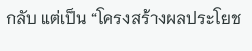กลับ แต่เป็น “โครงสร้างผลประโยช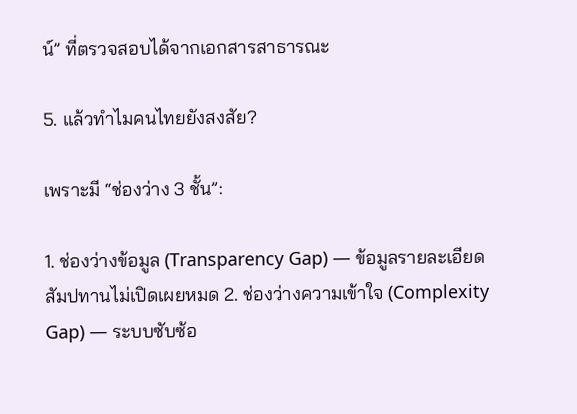น์” ที่ตรวจสอบได้จากเอกสารสาธารณะ

5. แล้วทำไมคนไทยยังสงสัย?

เพราะมี “ช่องว่าง 3 ชั้น”:

1. ช่องว่างข้อมูล (Transparency Gap) — ข้อมูลรายละเอียดสัมปทานไม่เปิดเผยหมด 2. ช่องว่างความเข้าใจ (Complexity Gap) — ระบบซับซ้อ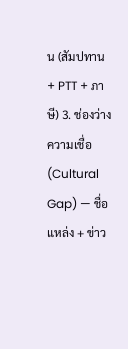น (สัมปทาน + PTT + ภาษี) 3. ช่องว่างความเชื่อ (Cultural Gap) — ชื่อแหล่ง + ข่าว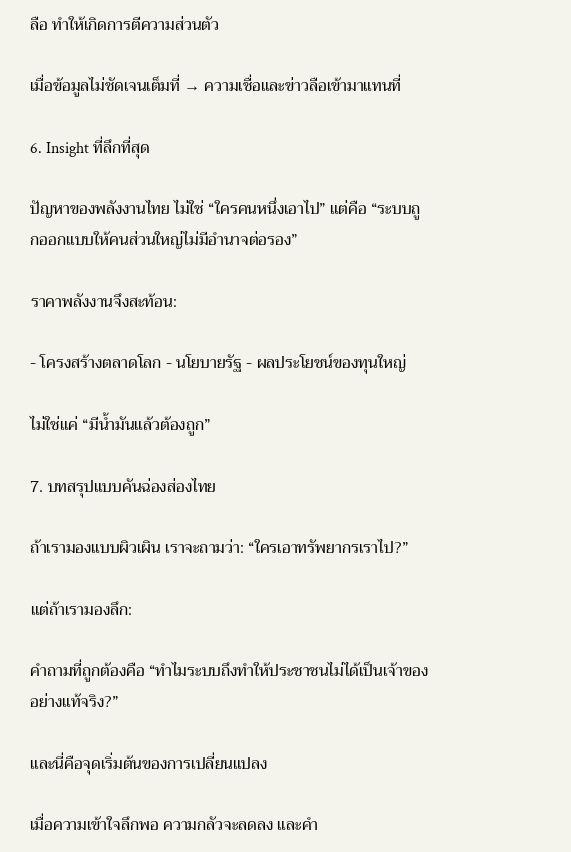ลือ ทำให้เกิดการตีความส่วนตัว

เมื่อข้อมูลไม่ชัดเจนเต็มที่ → ความเชื่อและข่าวลือเข้ามาแทนที่

6. Insight ที่ลึกที่สุด

ปัญหาของพลังงานไทย ไม่ใช่ “ใครคนหนึ่งเอาไป” แต่คือ “ระบบถูกออกแบบให้คนส่วนใหญ่ไม่มีอำนาจต่อรอง”

ราคาพลังงานจึงสะท้อน:

- โครงสร้างตลาดโลก - นโยบายรัฐ - ผลประโยชน์ของทุนใหญ่

ไม่ใช่แค่ “มีน้ำมันแล้วต้องถูก”

7. บทสรุปแบบคันฉ่องส่องไทย

ถ้าเรามองแบบผิวเผิน เราจะถามว่า: “ใครเอาทรัพยากรเราไป?”

แต่ถ้าเรามองลึก:

คำถามที่ถูกต้องคือ “ทำไมระบบถึงทำให้ประชาชนไม่ได้เป็นเจ้าของอย่างแท้จริง?”

และนี่คือจุดเริ่มต้นของการเปลี่ยนแปลง

เมื่อความเข้าใจลึกพอ ความกลัวจะลดลง และคำ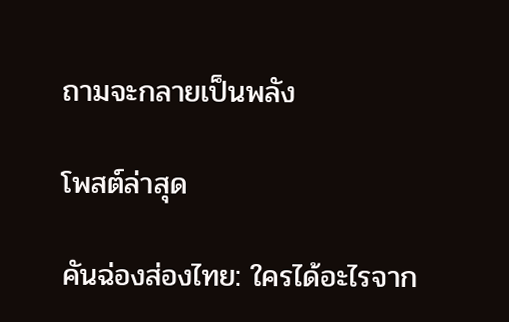ถามจะกลายเป็นพลัง

โพสต์ล่าสุด

คันฉ่องส่องไทย: ใครได้อะไรจาก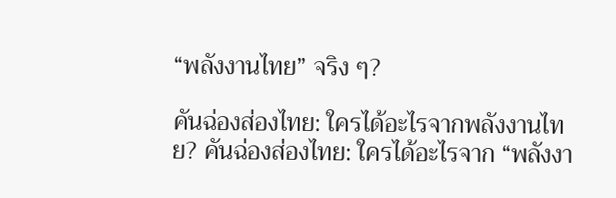“พลังงานไทย” จริง ๆ?

คันฉ่องส่องไทย: ใครได้อะไรจากพลังงานไทย? คันฉ่องส่องไทย: ใครได้อะไรจาก “พลังงา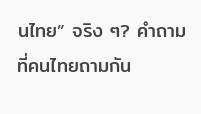นไทย” จริง ๆ? คำถามที่คนไทยถามกัน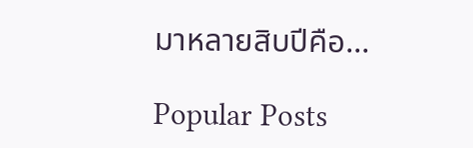มาหลายสิบปีคือ...

Popular Posts